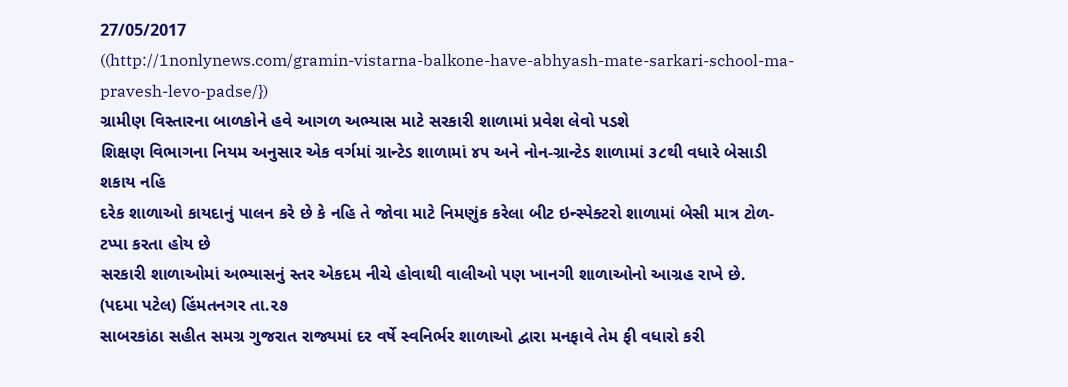27/05/2017
((http://1nonlynews.com/gramin-vistarna-balkone-have-abhyash-mate-sarkari-school-ma-pravesh-levo-padse/})
ગ્રામીણ વિસ્તારના બાળકોને હવે આગળ અભ્યાસ માટે સરકારી શાળામાં પ્રવેશ લેવો પડશે
શિક્ષણ વિભાગના નિયમ અનુસાર એક વર્ગમાં ગ્રાન્ટેડ શાળામાં ૪૫ અને નોન-ગ્રાન્ટેડ શાળામાં ૩૮થી વધારે બેસાડી શકાય નહિ
દરેક શાળાઓ કાયદાનું પાલન કરે છે કે નહિ તે જોવા માટે નિમણુંક કરેલા બીટ ઇન્સ્પેક્ટરો શાળામાં બેસી માત્ર ટોળ-ટપ્પા કરતા હોય છે
સરકારી શાળાઓમાં અભ્યાસનું સ્તર એકદમ નીચે હોવાથી વાલીઓ પણ ખાનગી શાળાઓનો આગ્રહ રાખે છે.
(પદમા પટેલ) હિંમતનગર તા.૨૭
સાબરકાંઠા સહીત સમગ્ર ગુજરાત રાજ્યમાં દર વર્ષે સ્વનિર્ભર શાળાઓ દ્વારા મનફાવે તેમ ફી વધારો કરી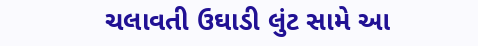ચલાવતી ઉઘાડી લુંટ સામે આ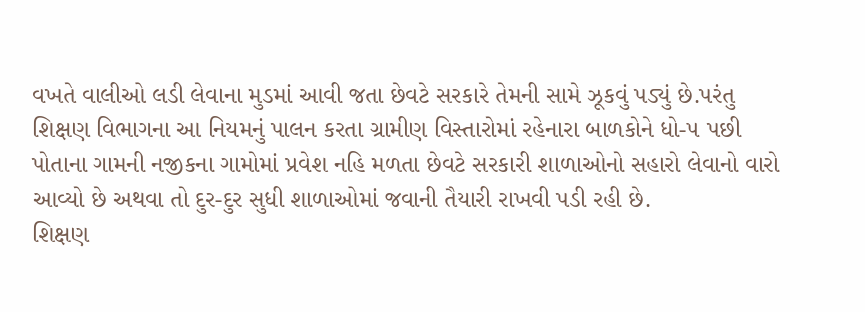વખતે વાલીઓ લડી લેવાના મુડમાં આવી જતા છેવટે સરકારે તેમની સામે ઝૂકવું પડ્યું છે.પરંતુ શિક્ષણ વિભાગના આ નિયમનું પાલન કરતા ગ્રામીણ વિસ્તારોમાં રહેનારા બાળકોને ધો-૫ પછી પોતાના ગામની નજીકના ગામોમાં પ્રવેશ નહિ મળતા છેવટે સરકારી શાળાઓનો સહારો લેવાનો વારો આવ્યો છે અથવા તો દુર-દુર સુધી શાળાઓમાં જવાની તૈયારી રાખવી પડી રહી છે.
શિક્ષણ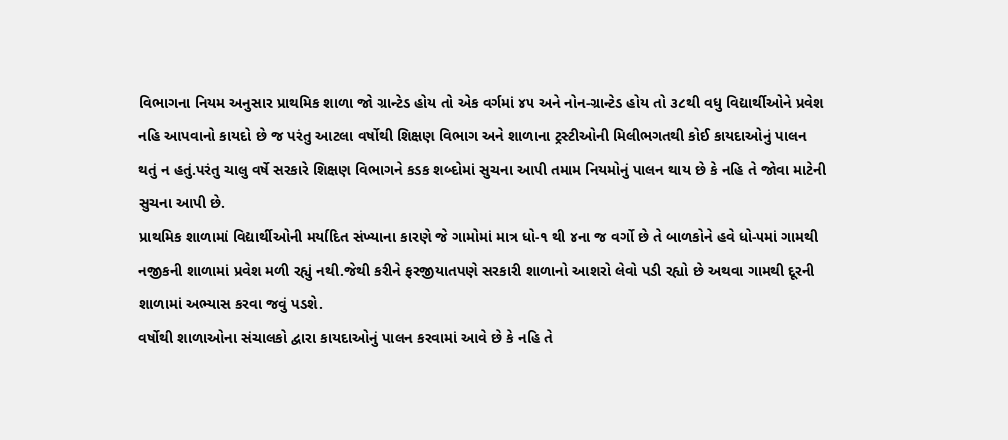વિભાગના નિયમ અનુસાર પ્રાથમિક શાળા જો ગ્રાન્ટેડ હોય તો એક વર્ગમાં ૪૫ અને નોન-ગ્રાન્ટેડ હોય તો ૩૮થી વધુ વિદ્યાર્થીઓને પ્રવેશ નહિ આપવાનો કાયદો છે જ પરંતુ આટલા વર્ષોથી શિક્ષણ વિભાગ અને શાળાના ટ્રસ્ટીઓની મિલીભગતથી કોઈ કાયદાઓનું પાલન થતું ન હતું.પરંતુ ચાલુ વર્ષે સરકારે શિક્ષણ વિભાગને કડક શબ્દોમાં સુચના આપી તમામ નિયમોનું પાલન થાય છે કે નહિ તે જોવા માટેની સુચના આપી છે.
પ્રાથમિક શાળામાં વિદ્યાર્થીઓની મર્યાદિત સંખ્યાના કારણે જે ગામોમાં માત્ર ધો-૧ થી ૪ના જ વર્ગો છે તે બાળકોને હવે ધો-૫માં ગામથી નજીકની શાળામાં પ્રવેશ મળી રહ્યું નથી.જેથી કરીને ફરજીયાતપણે સરકારી શાળાનો આશરો લેવો પડી રહ્યો છે અથવા ગામથી દૂરની શાળામાં અભ્યાસ કરવા જવું પડશે.
વર્ષોથી શાળાઓના સંચાલકો દ્વારા કાયદાઓનું પાલન કરવામાં આવે છે કે નહિ તે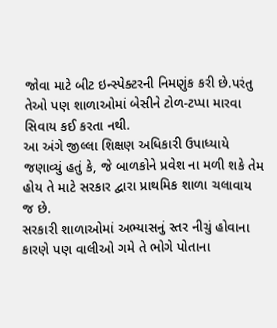જોવા માટે બીટ ઇન્સ્પેક્ટરની નિમણુંક કરી છે.પરંતુ તેઓ પણ શાળાઓમાં બેસીને ટોળ-ટપ્પા મારવા સિવાય કઈ કરતા નથી.
આ અંગે જીલ્લા શિક્ષણ અધિકારી ઉપાધ્યાયે જણાવ્યું હતું કે, જે બાળકોને પ્રવેશ ના મળી શકે તેમ હોય તે માટે સરકાર દ્વારા પ્રાથમિક શાળા ચલાવાય જ છે.
સરકારી શાળાઓમાં અભ્યાસનું સ્તર નીચું હોવાના કારણે પણ વાલીઓ ગમે તે ભોગે પોતાના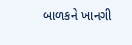બાળકને ખાનગી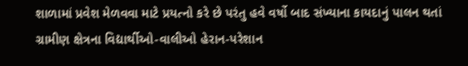શાળામાં પ્રવેશ મેળવવા માટે પ્રયત્નો કરે છે પરંતુ હવે વર્ષો બાદ સંખ્યાના કાયદાનું પાલન થતાં ગ્રામીણ ક્ષેત્રના વિદ્યાર્થીઓ-વાલીઓ હેરાન-પરેશાન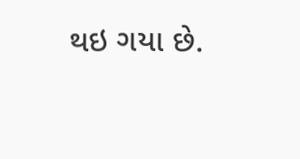થઇ ગયા છે.